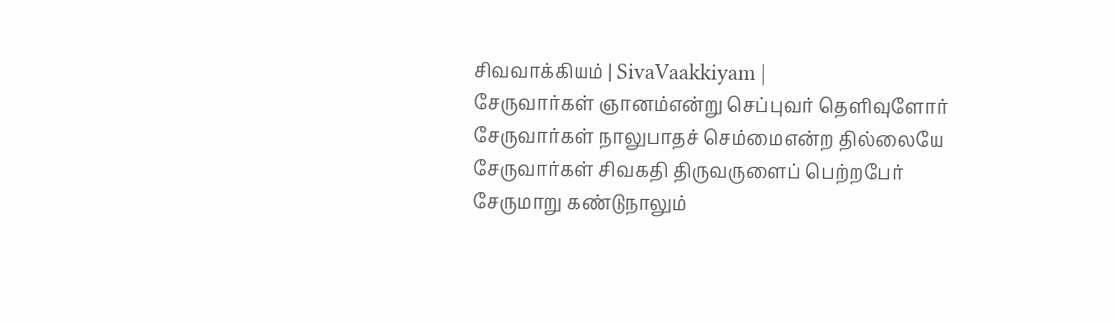சிவவாக்கியம் | SivaVaakkiyam |
சேருவார்கள் ஞானம்என்று செப்புவர் தெளிவுளோர்
சேருவார்கள் நாலுபாதச் செம்மைஎன்ற தில்லையே
சேருவார்கள் சிவகதி திருவருளைப் பெற்றபேர்
சேருமாறு கண்டுநாலும்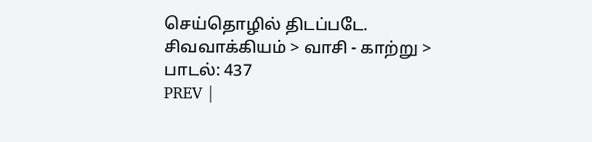செய்தொழில் திடப்படே.
சிவவாக்கியம் > வாசி - காற்று > பாடல்: 437
PREV |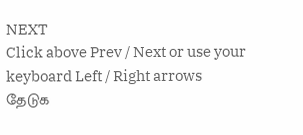NEXT
Click above Prev / Next or use your keyboard Left / Right arrows
தேடுக